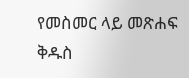የመስመር ላይ መጽሐፍ ቅዱስ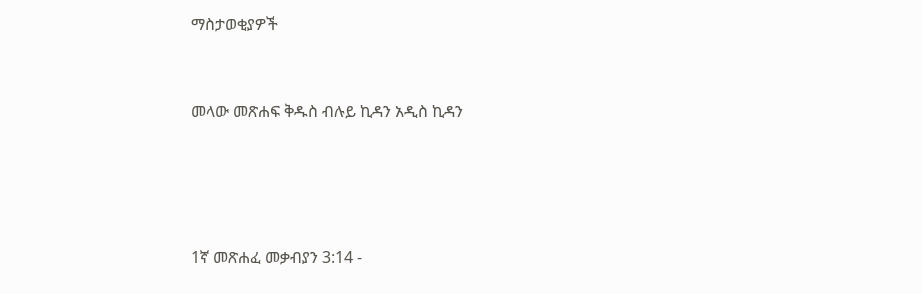ማስታወቂያዎች


መላው መጽሐፍ ቅዱስ ብሉይ ኪዳን አዲስ ኪዳን




1ኛ መጽሐፈ መቃብያን 3:14 -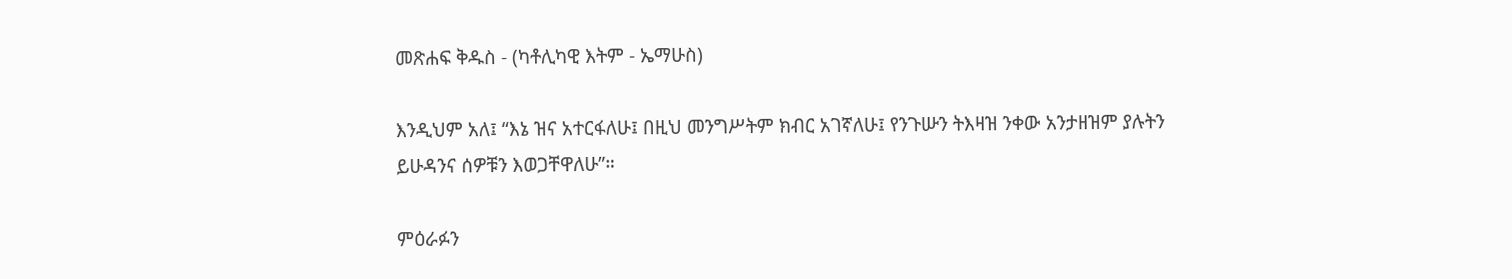መጽሐፍ ቅዱስ - (ካቶሊካዊ እትም - ኤማሁስ)

እንዲህም አለ፤ “እኔ ዝና አተርፋለሁ፤ በዚህ መንግሥትም ክብር አገኛለሁ፤ የንጉሡን ትእዛዝ ንቀው አንታዘዝም ያሉትን ይሁዳንና ሰዎቹን እወጋቸዋለሁ”።

ምዕራፉን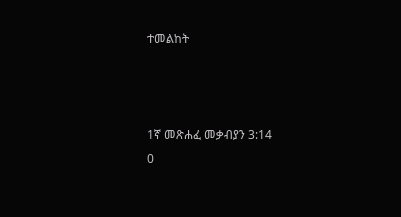ተመልከት



1ኛ መጽሐፈ መቃብያን 3:14
0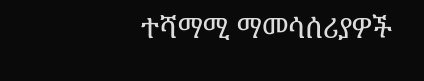ተሻማሚ ማመሳሰሪያዎች